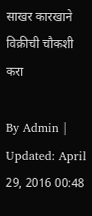साखर कारखाने विक्रीची चौकशी करा

By Admin | Updated: April 29, 2016 00:48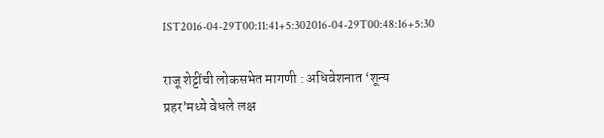IST2016-04-29T00:11:41+5:302016-04-29T00:48:16+5:30

राजू शेट्टींची लोकसभेत मागणी : अधिवेशनात ‘शून्य प्रहर’मध्ये वेधले लक्ष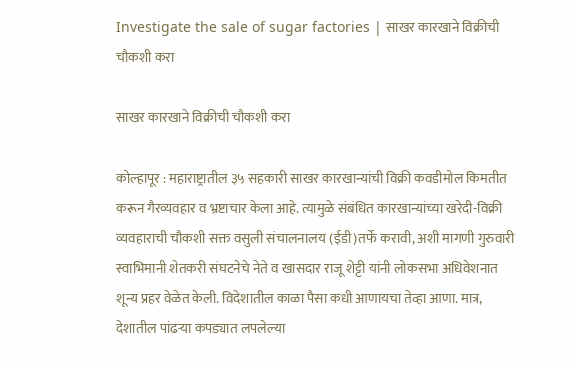Investigate the sale of sugar factories | साखर कारखाने विक्रीची चौकशी करा

साखर कारखाने विक्रीची चौकशी करा

कोल्हापूर : महाराष्ट्रातील ३५ सहकारी साखर कारखान्यांची विक्री कवडीमोल किमतीत करून गैरव्यवहार व भ्रष्टाचार केला आहे. त्यामुळे संबंधित कारखान्यांच्या खरेदी-विक्री व्यवहाराची चौकशी सक्त वसुली संचालनालय (ईडी)तर्फे करावी, अशी मागणी गुरुवारी स्वाभिमानी शेतकरी संघटनेचे नेते व खासदार राजू शेट्टी यांनी लोकसभा अधिवेशनात शून्य प्रहर वेळेत केली. विदेशातील काळा पैसा कधी आणायचा तेव्हा आणा. मात्र, देशातील पांढऱ्या कपड्यात लपलेल्या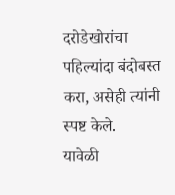दरोडेखोरांचा पहिल्यांदा बंदोबस्त करा, असेही त्यांनी स्पष्ट केले.
यावेळी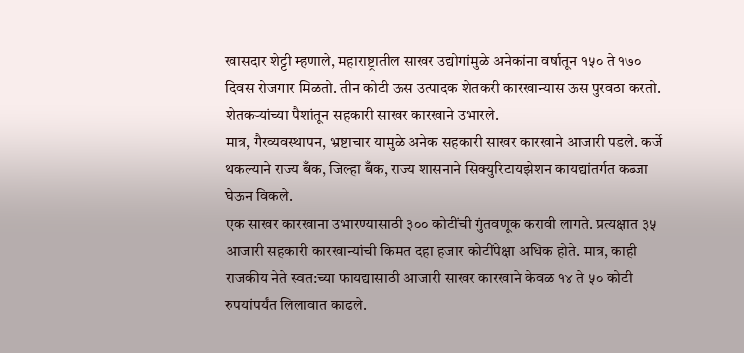खासदार शेट्टी म्हणाले, महाराष्ट्रातील साखर उद्योगांमुळे अनेकांना वर्षातून १५० ते १७० दिवस रोजगार मिळतो. तीन कोटी ऊस उत्पादक शेतकरी कारखान्यास ऊस पुरवठा करतो. शेतकऱ्यांच्या पैशांतून सहकारी साखर कारखाने उभारले.
मात्र, गैरव्यवस्थापन, भ्रष्टाचार यामुळे अनेक सहकारी साखर कारखाने आजारी पडले. कर्जे थकल्याने राज्य बँक, जिल्हा बँक, राज्य शासनाने सिक्युरिटायझेशन कायद्यांतर्गत कब्जा घेऊन विकले.
एक साखर कारखाना उभारण्यासाठी ३०० कोटींची गुंतवणूक करावी लागते. प्रत्यक्षात ३५ आजारी सहकारी कारखान्यांची किमत दहा हजार कोटींपेक्षा अधिक होते. मात्र, काही राजकीय नेते स्वत:च्या फायद्यासाठी आजारी साखर कारखाने केवळ १४ ते ५० कोटी रुपयांपर्यंत लिलावात काढले.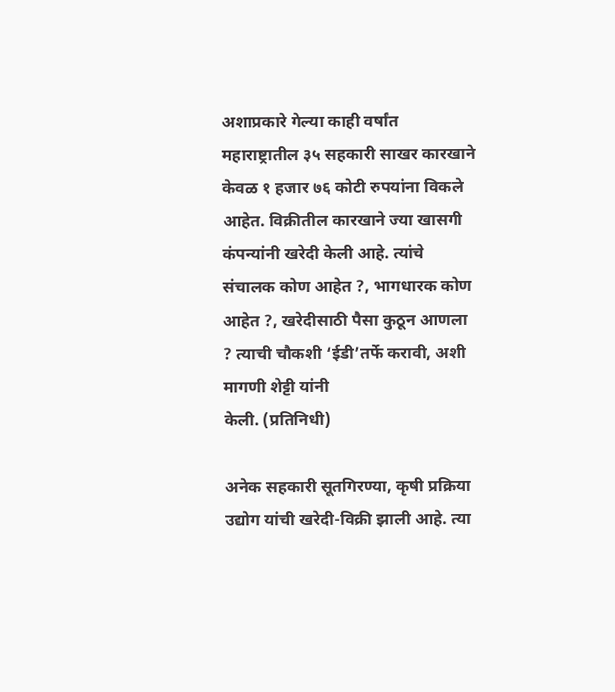अशाप्रकारे गेल्या काही वर्षांत महाराष्ट्रातील ३५ सहकारी साखर कारखाने केवळ १ हजार ७६ कोटी रुपयांना विकले आहेत. विक्रीतील कारखाने ज्या खासगी कंपन्यांनी खरेदी केली आहे. त्यांचे संचालक कोण आहेत ?, भागधारक कोण आहेत ?, खरेदीसाठी पैसा कुठून आणला ? त्याची चौकशी ‘ईडी’तर्फे करावी, अशी मागणी शेट्टी यांनी
केली. (प्रतिनिधी)

अनेक सहकारी सूतगिरण्या, कृषी प्रक्रिया उद्योग यांची खरेदी-विक्री झाली आहे. त्या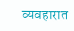व्यवहारात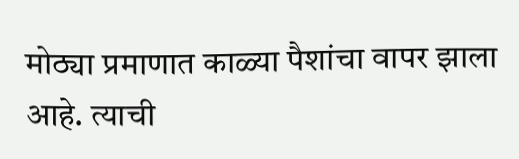मोठ्या प्रमाणात काळ्या पैशांचा वापर झाला आहे. त्याची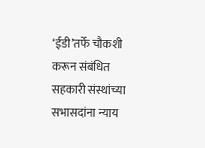‘ईडी’तर्फे चौकशी करून संबंधित सहकारी संस्थांच्या सभासदांना न्याय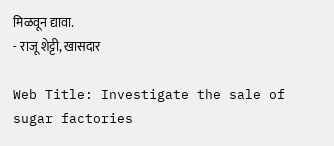मिळवून द्यावा.
- राजू शेट्टी, खासदार

Web Title: Investigate the sale of sugar factories